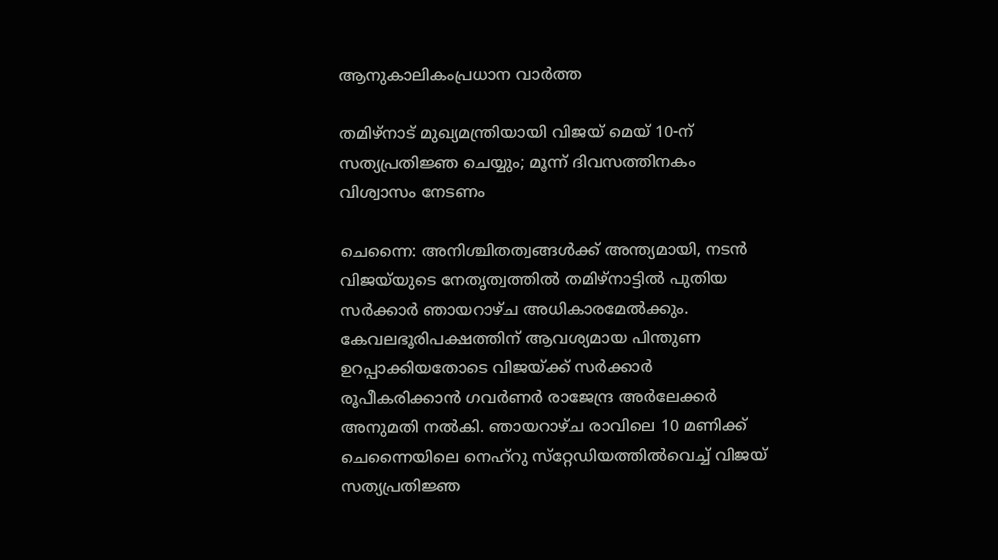ആനുകാലികംപ്രധാന വാർത്ത

തമിഴ്‌നാട് മുഖ്യമന്ത്രിയായി വിജയ് മെയ് 10-ന് സത്യപ്രതിജ്ഞ ചെയ്യും; മൂന്ന് ദിവസത്തിനകം വിശ്വാസം നേടണം

ചെന്നൈ: അനിശ്ചിതത്വങ്ങൾക്ക് അന്ത്യമായി, നടൻ വിജയ്‌യുടെ നേതൃത്വത്തിൽ തമിഴ്‌നാട്ടിൽ പുതിയ സർക്കാർ ഞായറാഴ്ച അധികാരമേൽക്കും. കേവലഭൂരിപക്ഷത്തിന് ആവശ്യമായ പിന്തുണ ഉറപ്പാക്കിയതോടെ വിജയ്ക്ക് സർക്കാർ രൂപീകരിക്കാൻ ഗവർണർ രാജേന്ദ്ര അർലേക്കർ അനുമതി നൽകി. ഞായറാഴ്ച രാവിലെ 10 മണിക്ക് ചെന്നൈയിലെ നെഹ്‌റു സ്‌റ്റേഡിയത്തിൽവെച്ച് വിജയ് സത്യപ്രതിജ്ഞ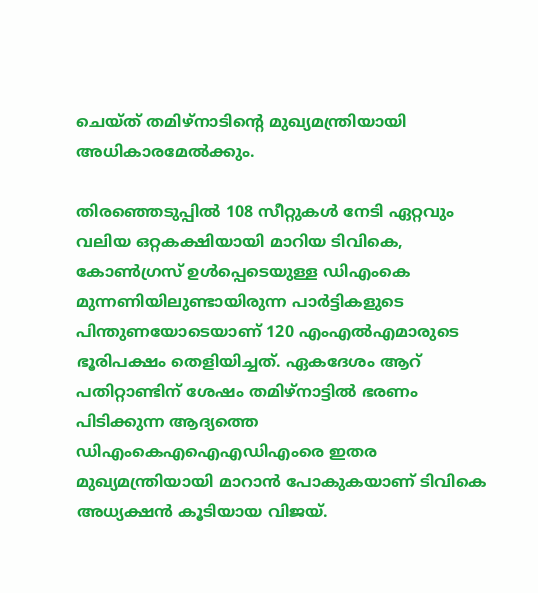ചെയ്ത് തമിഴ്‌നാടിന്റെ മുഖ്യമന്ത്രിയായി അധികാരമേൽക്കും.

തിരഞ്ഞെടുപ്പിൽ 108 സീറ്റുകൾ നേടി ഏറ്റവും വലിയ ഒറ്റകക്ഷിയായി മാറിയ ടിവികെ, കോൺഗ്രസ് ഉൾപ്പെടെയുള്ള ഡിഎംകെ മുന്നണിയിലുണ്ടായിരുന്ന പാർട്ടികളുടെ പിന്തുണയോടെയാണ് 120 എംഎൽഎമാരുടെ ഭൂരിപക്ഷം തെളിയിച്ചത്. ഏകദേശം ആറ് പതിറ്റാണ്ടിന് ശേഷം തമിഴ്‌നാട്ടിൽ ഭരണം പിടിക്കുന്ന ആദ്യത്തെ ഡിഎംകെഎഐഎഡിഎംരെ ഇതര മുഖ്യമന്ത്രിയായി മാറാൻ പോകുകയാണ് ടിവികെ അധ്യക്ഷൻ കൂടിയായ വിജയ്.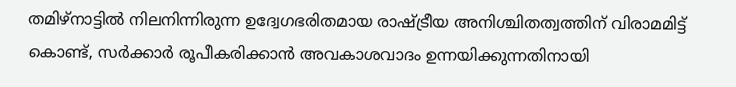തമിഴ്‌നാട്ടിൽ നിലനിന്നിരുന്ന ഉദ്വേഗഭരിതമായ രാഷ്ട്രീയ അനിശ്ചിതത്വത്തിന് വിരാമമിട്ട് കൊണ്ട്, സർക്കാർ രൂപീകരിക്കാൻ അവകാശവാദം ഉന്നയിക്കുന്നതിനായി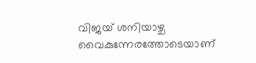വിജയ് ശനിയാഴ്ച വൈകുന്നേരത്തോടെയാണ്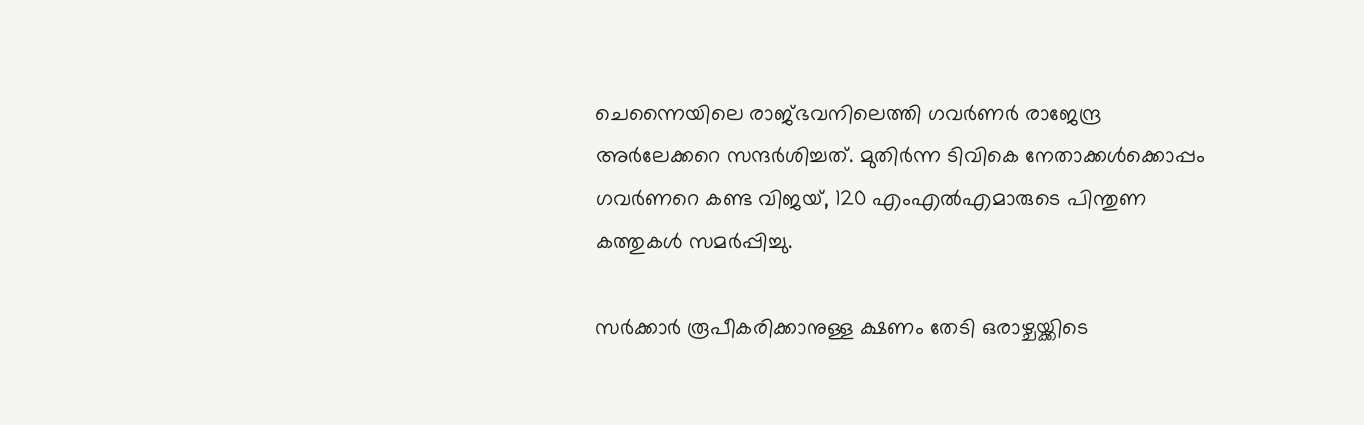ചെന്നൈയിലെ രാജ്ഭവനിലെത്തി ഗവർണർ രാജേന്ദ്ര അർലേക്കറെ സന്ദർശിച്ചത്. മുതിർന്ന ടിവികെ നേതാക്കൾക്കൊപ്പം ഗവർണറെ കണ്ട വിജയ്, 120 എംഎൽഎമാരുടെ പിന്തുണ കത്തുകൾ സമർപ്പിച്ചു.

സർക്കാർ രൂപീകരിക്കാനുള്ള ക്ഷണം തേടി ഒരാഴ്ചയ്ക്കിടെ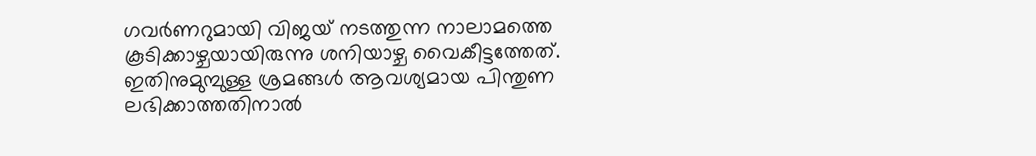ഗവർണറുമായി വിജയ് നടത്തുന്ന നാലാമത്തെ കൂടിക്കാഴ്ചയായിരുന്നു ശനിയാഴ്ച വൈകീട്ടത്തേത്. ഇതിനുമുമ്പുള്ള ശ്രമങ്ങൾ ആവശ്യമായ പിന്തുണ ലഭിക്കാത്തതിനാൽ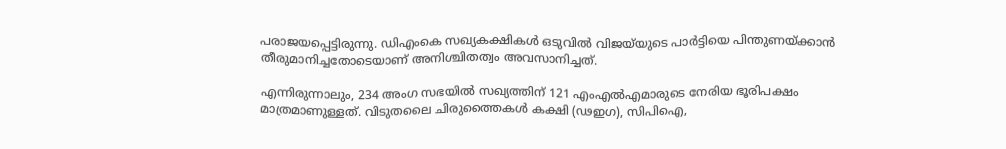പരാജയപ്പെട്ടിരുന്നു. ഡിഎംകെ സഖ്യകക്ഷികൾ ഒടുവിൽ വിജയ്‌യുടെ പാർട്ടിയെ പിന്തുണയ്ക്കാൻ തീരുമാനിച്ചതോടെയാണ് അനിശ്ചിതത്വം അവസാനിച്ചത്.

എന്നിരുന്നാലും, 234 അംഗ സഭയിൽ സഖ്യത്തിന് 121 എംഎൽഎമാരുടെ നേരിയ ഭൂരിപക്ഷം മാത്രമാണുള്ളത്. വിടുതലൈ ചിരുത്തൈകൾ കക്ഷി (ഢഇഗ), സിപിഐ,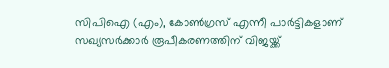സിപിഐ (എം), കോൺഗ്രസ് എന്നീ പാർട്ടികളാണ് സഖ്യസർക്കാർ രൂപീകരണത്തിന് വിജയ്ക്ക്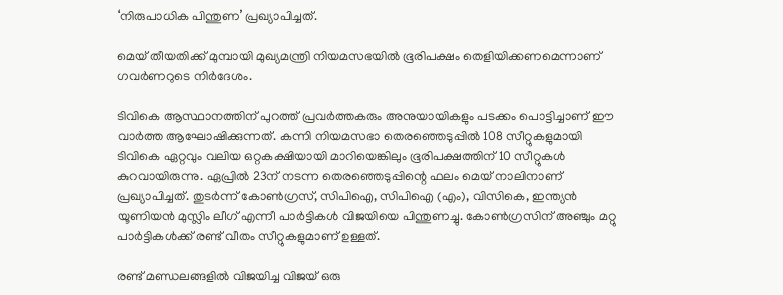‘നിരുപാധിക പിന്തുണ’ പ്രഖ്യാപിച്ചത്.

മെയ് തീയതിക്ക് മുമ്പായി മുഖ്യമന്ത്രി നിയമസഭയിൽ ഭൂരിപക്ഷം തെളിയിക്കണമെന്നാണ് ഗവർണറുടെ നിർദേശം.

ടിവികെ ആസ്ഥാനത്തിന് പുറത്ത് പ്രവർത്തകരും അനുയായികളും പടക്കം പൊട്ടിച്ചാണ് ഈ വാർത്ത ആഘോഷിക്കുന്നത്. കന്നി നിയമസഭാ തെരഞ്ഞെടുപ്പിൽ 108 സീറ്റുകളുമായി ടിവികെ ഏറ്റവും വലിയ ഒറ്റകക്ഷിയായി മാറിയെങ്കിലും ഭൂരിപക്ഷത്തിന് 10 സീറ്റുകൾ കുറവായിരുന്നു. ഏപ്രിൽ 23ന് നടന്ന തെരഞ്ഞെടുപ്പിന്റെ ഫലം മെയ് നാലിനാണ് പ്രഖ്യാപിച്ചത്. തുടർന്ന് കോൺഗ്രസ്, സിപിഐ, സിപിഐ (എം), വിസികെ, ഇന്ത്യൻ യൂണിയൻ മുസ്ലിം ലീഗ് എന്നീ പാർട്ടികൾ വിജയിയെ പിന്തുണച്ചു. കോൺഗ്രസിന് അഞ്ചും മറ്റു പാർട്ടികൾക്ക് രണ്ട് വീതം സീറ്റുകളുമാണ് ഉള്ളത്.

രണ്ട് മണ്ഡലങ്ങളിൽ വിജയിച്ച വിജയ് ഒരു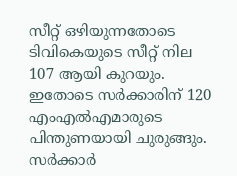സീറ്റ് ഒഴിയുന്നതോടെ ടിവികെയുടെ സീറ്റ് നില 107 ആയി കുറയും. ഇതോടെ സർക്കാരിന് 120 എംഎൽഎമാരുടെ പിന്തുണയായി ചുരുങ്ങും. സർക്കാർ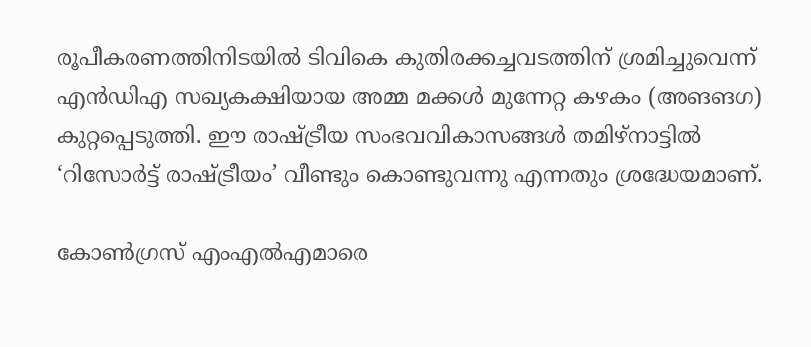രൂപീകരണത്തിനിടയിൽ ടിവികെ കുതിരക്കച്ചവടത്തിന് ശ്രമിച്ചുവെന്ന് എൻഡിഎ സഖ്യകക്ഷിയായ അമ്മ മക്കൾ മുന്നേറ്റ കഴകം (അങങഗ) കുറ്റപ്പെടുത്തി. ഈ രാഷ്ട്രീയ സംഭവവികാസങ്ങൾ തമിഴ്‌നാട്ടിൽ ‘റിസോർട്ട് രാഷ്ട്രീയം’ വീണ്ടും കൊണ്ടുവന്നു എന്നതും ശ്രദ്ധേയമാണ്.

കോൺഗ്രസ് എംഎൽഎമാരെ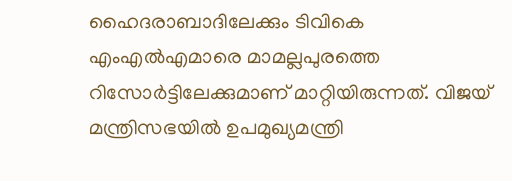ഹൈദരാബാദിലേക്കും ടിവികെ എംഎൽഎമാരെ മാമല്ലപുരത്തെ റിസോർട്ടിലേക്കുമാണ് മാറ്റിയിരുന്നത്. വിജയ് മന്ത്രിസഭയിൽ ഉപമുഖ്യമന്ത്രി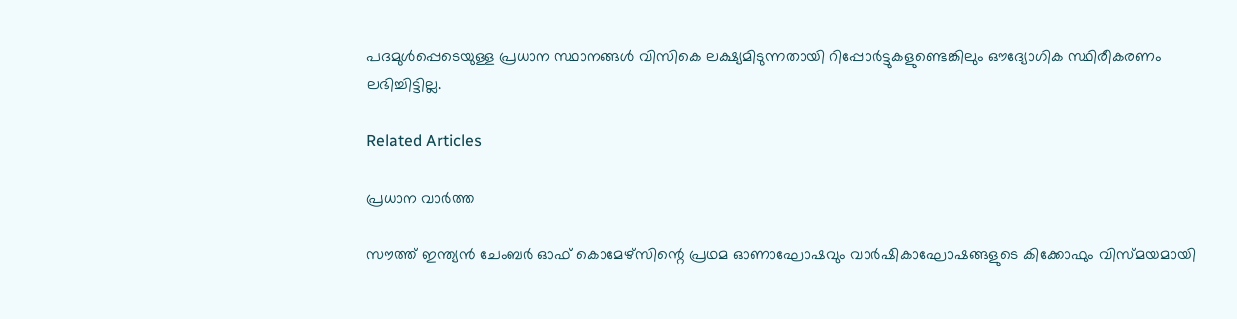പദമുൾപ്പെടെയുള്ള പ്രധാന സ്ഥാനങ്ങൾ വിസികെ ലക്ഷ്യമിടുന്നതായി റിപ്പോർട്ടുകളുണ്ടെങ്കിലും ഔദ്യോഗിക സ്ഥിരീകരണം ലഭിച്ചിട്ടില്ല.

Related Articles

പ്രധാന വാർത്ത

സൗത്ത് ഇന്ത്യന്‍ ചേംബര്‍ ഓഫ് കൊമേഴ്സിന്റെ പ്രഥമ ഓണാഘോഷവും വാര്‍ഷികാഘോഷങ്ങളുടെ കിക്കോഫും വിസ്മയമായി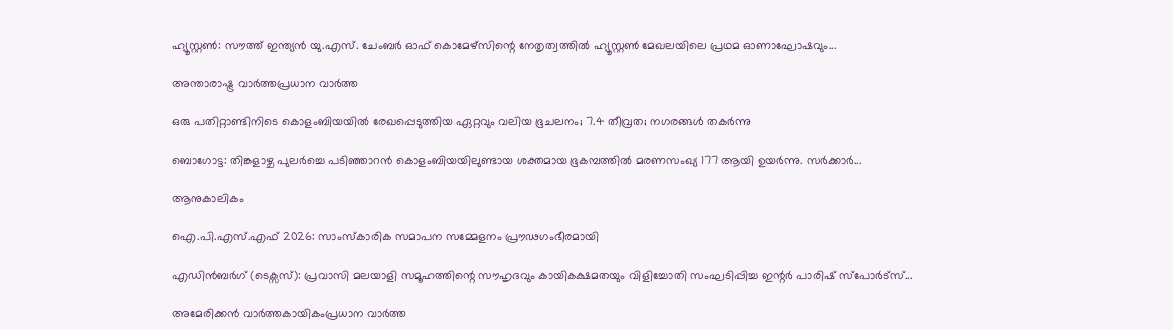ഹ്യൂസ്റ്റണ്‍: സൗത്ത് ഇന്ത്യന്‍ യു.എസ്. ചേംബര്‍ ഓഫ് കൊമേഴ്സിന്റെ നേതൃത്വത്തില്‍ ഹ്യൂസ്റ്റണ്‍ മേഖലയിലെ പ്രഥമ ഓണാഘോഷവും...

അന്താരാഷ്ട്ര വാർത്തപ്രധാന വാർത്ത

ഒരു പതിറ്റാണ്ടിനിടെ കൊളംബിയയില്‍ രേഖപ്പെടുത്തിയ ഏറ്റവും വലിയ ഭൂചലനം; 7.4 തീവ്രത; നഗരങ്ങള്‍ തകര്‍ന്നു

ബൊഗോട്ട: തിങ്കളാഴ്ച പുലര്‍ച്ചെ പടിഞ്ഞാറന്‍ കൊളംബിയയിലുണ്ടായ ശക്തമായ ഭൂകമ്പത്തില്‍ മരണസംഖ്യ 177 ആയി ഉയര്‍ന്നു. സര്‍ക്കാര്‍...

ആനുകാലികം

ഐ.പി.എസ്.എഫ് 2026: സാംസ്കാരിക സമാപന സമ്മേളനം പ്രൗഢഗംഭീരമായി

എഡിൻബർഗ് (ടെക്സസ്): പ്രവാസി മലയാളി സമൂഹത്തിന്റെ സൗഹൃദവും കായികക്ഷമതയും വിളിച്ചോതി സംഘടിപ്പിച്ച ഇന്റർ പാരിഷ് സ്പോർട്സ്...

അമേരിക്കൻ വാർത്തകായികംപ്രധാന വാർത്ത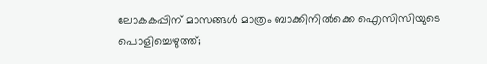ലോകകപ്പിന് മാസങ്ങൾ മാത്രം ബാക്കിനിൽക്കെ ഐസിസിയുടെ പൊളിച്ചെഴുത്ത്;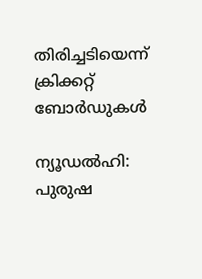തിരിച്ചടിയെന്ന് ക്രിക്കറ്റ് ബോർഡുകൾ

ന്യൂഡൽഹി: പുരുഷ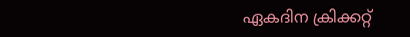ഏകദിന ക്രിക്കറ്റ്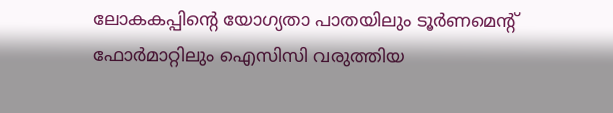ലോകകപ്പിന്റെ യോഗ്യതാ പാതയിലും ടൂർണമെന്റ് ഫോർമാറ്റിലും ഐസിസി വരുത്തിയ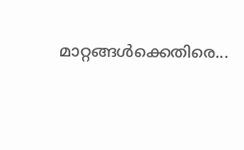മാറ്റങ്ങൾക്കെതിരെ...